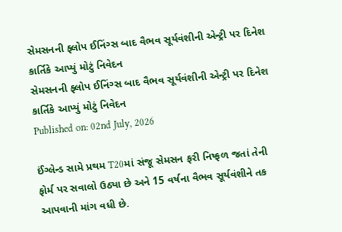સેમસનની ફ્લોપ ઈનિંગ્સ બાદ વૈભવ સૂર્યવંશીની એન્ટ્રી પર દિનેશ કાર્તિકે આપ્યું મોટું નિવેદન
સેમસનની ફ્લોપ ઈનિંગ્સ બાદ વૈભવ સૂર્યવંશીની એન્ટ્રી પર દિનેશ કાર્તિકે આપ્યું મોટું નિવેદન
Published on: 02nd July, 2026

ઈંગ્લેન્ડ સામે પ્રથમ T20માં સંજૂ સેમસન ફરી નિષ્ફળ જતાં તેની ફોર્મ પર સવાલો ઉઠ્યા છે અને 15 વર્ષના વૈભવ સૂર્યવંશીને તક આપવાની માંગ વધી છે.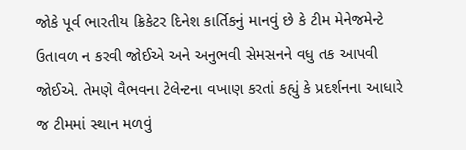જોકે પૂર્વ ભારતીય ક્રિકેટર દિનેશ કાર્તિકનું માનવું છે કે ટીમ મેનેજમેન્ટે ઉતાવળ ન કરવી જોઈએ અને અનુભવી સેમસનને વધુ તક આપવી જોઈએ. તેમણે વૈભવના ટેલેન્ટના વખાણ કરતાં કહ્યું કે પ્રદર્શનના આધારે જ ટીમમાં સ્થાન મળવું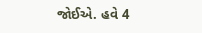જોઈએ. હવે 4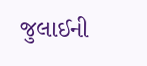જુલાઈની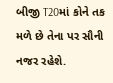બીજી T20માં કોને તક મળે છે તેના પર સૌની નજર રહેશે.